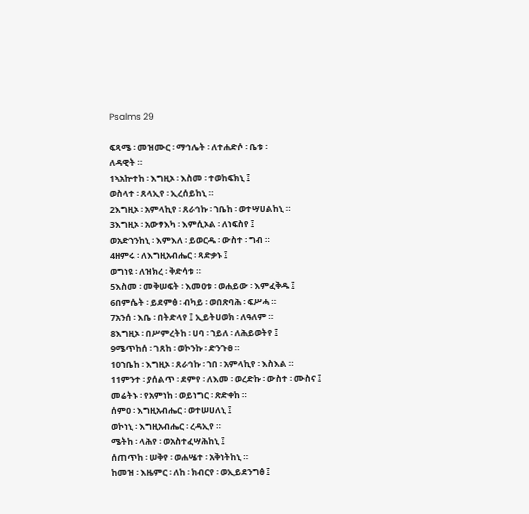Psalms 29

ፍጻሜ ፡ መዝሙር ፡ ማኅሌት ፡ ለተሐድሶ ፡ ቤቱ ፡
ለዳዊት ።
1ኣአኵተከ ፡ እግዚኦ ፡ እስመ ፡ ተወከፍክኒ ፤
ወስላተ ፡ ጸላኢየ ፡ ኢረሰይከኒ ።
2እግዚኦ ፡ አምላኪየ ፡ ጸራኅኩ ፡ ኀቤከ ፡ ወተሣሀልከኒ ።
3እግዚኦ ፡ አውፃእካ ፡ እምሲኦል ፡ ለነፍስየ ፤
ወአድኀንከኒ ፡ እምእለ ፡ ይወርዱ ፡ ውስተ ፡ ግብ ።
4ዘምሩ ፡ ለእግዚአብሔር ፡ ጻድቃኑ ፤
ወግነዩ ፡ ለዝክረ ፡ ቅድሳቱ ።
5እስመ ፡ መቅሠፍት ፡ እመዐቱ ፡ ወሐይው ፡ እምፈቅዱ ፤
6በምሴት ፡ ይደምፅ ፡ ብካይ ፡ ወበጽባሕ ፡ ፍሥሓ ።
7አንሰ ፡ እቤ ፡ በትድላየ ፤ ኢይትሀወክ ፡ ለዓለም ።
8እግዚኦ ፡ በሥምረትከ ፡ ሀባ ፡ ኀይለ ፡ ለሕይወትየ ፤
9ሜጥከሰ ፡ ገጸከ ፡ ወኮንኩ ፡ ድንጉፀ ።
10ኀቤከ ፡ እግዚኦ ፡ ጸራኅኩ ፡ ኀበ ፡ አምላኪየ ፡ እስእል ።
11ምንተ ፡ ያሰልጥ ፡ ደምየ ፡ ለእመ ፡ ወረድኩ ፡ ውስተ ፡ ሙስና ፤
መሬትኑ ፡ የአምነከ ፡ ወይነግር ፡ ጽድቀከ ።
ሰምዐ ፡ እግዚአብሔር ፡ ወተሠሀለኒ ፤
ወኮነኒ ፡ እግዚአብሔር ፡ ረዳኢየ ።
ሜትከ ፡ ላሕየ ፡ ወአስተፈሣሕከኒ ፤
ሰጠጥከ ፡ ሠቅየ ፡ ወሐሤተ ፡ አቅነትከኒ ።
ከመዝ ፡ እዜምር ፡ ለከ ፡ ክብርየ ፡ ወኢይደንግፅ ፤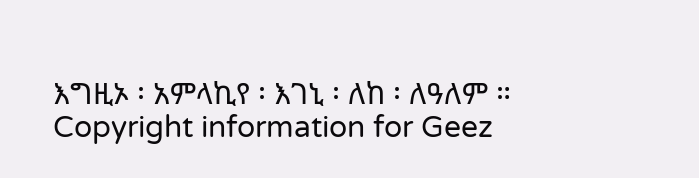እግዚኦ ፡ አምላኪየ ፡ እገኒ ፡ ለከ ፡ ለዓለም ።
Copyright information for Geez